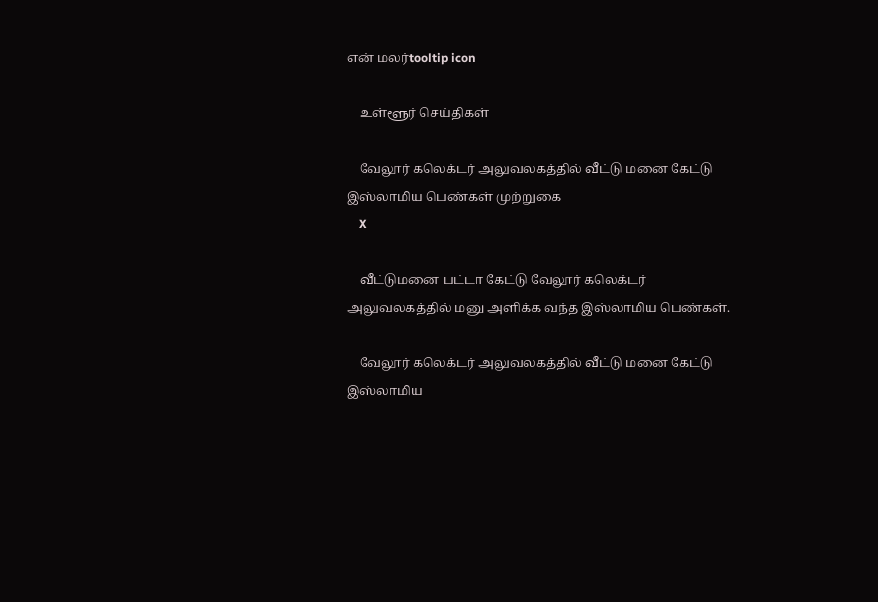என் மலர்tooltip icon

    உள்ளூர் செய்திகள்

    வேலூர் கலெக்டர் அலுவலகத்தில் வீட்டு மனை கேட்டு இஸ்லாமிய பெண்கள் முற்றுகை
    X

    வீட்டுமனை பட்டா கேட்டு வேலூர் கலெக்டர் அலுவலகத்தில் மனு அளிக்க வந்த இஸ்லாமிய பெண்கள்.

    வேலூர் கலெக்டர் அலுவலகத்தில் வீட்டு மனை கேட்டு இஸ்லாமிய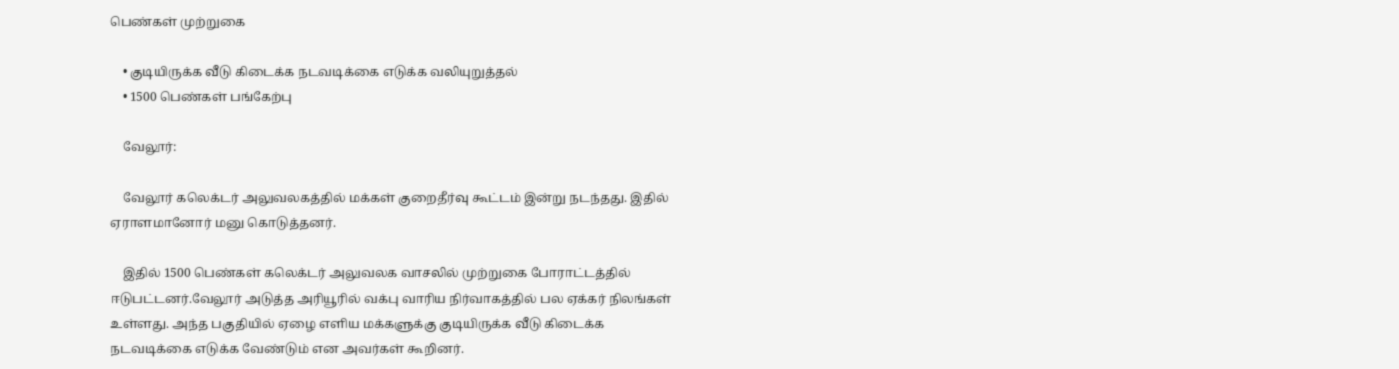பெண்கள் முற்றுகை

    • குடியிருக்க வீடு கிடைக்க நடவடிக்கை எடுக்க வலியுறுத்தல்
    • 1500 பெண்கள் பங்கேற்பு

    வேலூர்:

    வேலூர் கலெக்டர் அலுவலகத்தில் மக்கள் குறைதீர்வு கூட்டம் இன்று நடந்தது. இதில் ஏராளமானோர் மனு கொடுத்தனர்.

    இதில் 1500 பெண்கள் கலெக்டர் அலுவலக வாசலில் முற்றுகை போராட்டத்தில் ஈடுபட்டனர்.வேலூர் அடுத்த அரியூரில் வக்பு வாரிய நிர்வாகத்தில் பல ஏக்கர் நிலங்கள் உள்ளது. அந்த பகுதியில் ஏழை எளிய மக்களுக்கு குடியிருக்க வீடு கிடைக்க நடவடிக்கை எடுக்க வேண்டும் என அவர்கள் கூறினர்.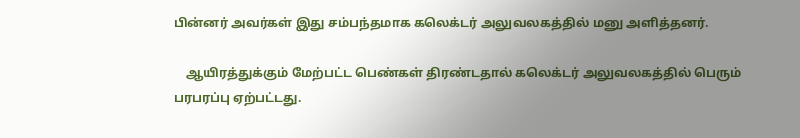பின்னர் அவர்கள் இது சம்பந்தமாக கலெக்டர் அலுவலகத்தில் மனு அளித்தனர்.

    ஆயிரத்துக்கும் மேற்பட்ட பெண்கள் திரண்டதால் கலெக்டர் அலுவலகத்தில் பெரும் பரபரப்பு ஏற்பட்டது.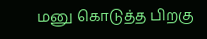மனு கொடுத்த பிறகு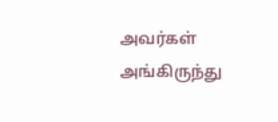அவர்கள் அங்கிருந்து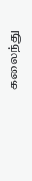கலைந்து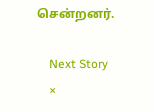சென்றனர்.

    Next Story
    ×